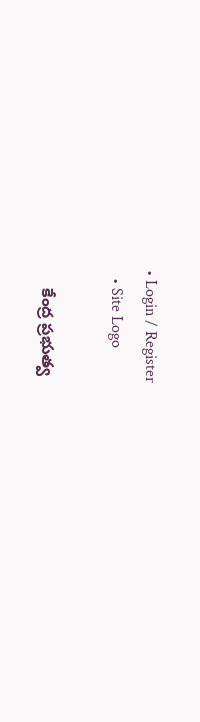• Login / Register
  • Site Logo

    కేంద్ర ప్రభుత్వ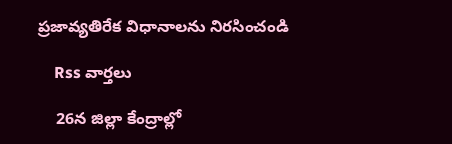ప్రజావ్యతిరేక విధానాలను నిరసించండి

    Rss వార్తలు

    26న జిల్లా కేంద్రాల్లో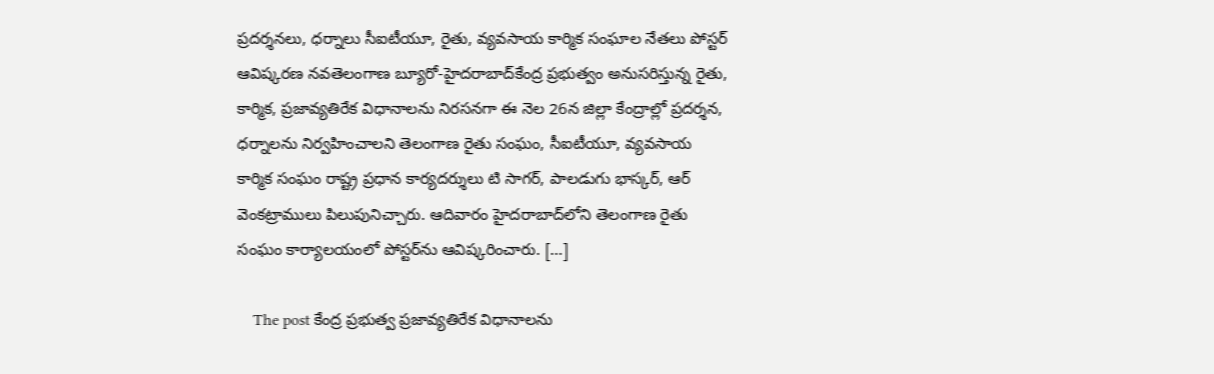ప్రదర్శనలు, ధర్నాలు సీఐటీయూ, రైతు, వ్యవసాయ కార్మిక సంఘాల నేతలు పోస్టర్‌ ఆవిష్కరణ నవతెలంగాణ బ్యూరో-హైదరాబాద్‌కేంద్ర ప్రభుత్వం అనుసరిస్తున్న రైతు, కార్మిక, ప్రజావ్యతిరేక విధానాలను నిరసనగా ఈ నెల 26న జిల్లా కేంద్రాల్లో ప్రదర్శన, ధర్నాలను నిర్వహించాలని తెలంగాణ రైతు సంఘం, సీఐటీయూ, వ్యవసాయ కార్మిక సంఘం రాష్ట్ర ప్రధాన కార్యదర్శులు టి సాగర్‌, పాలడుగు భాస్కర్‌, ఆర్‌ వెంకట్రాములు పిలుపునిచ్చారు. ఆదివారం హైదరాబాద్‌లోని తెలంగాణ రైతు సంఘం కార్యాలయంలో పోస్టర్‌ను ఆవిష్కరించారు. […]

    The post కేంద్ర ప్రభుత్వ ప్రజావ్యతిరేక విధానాలను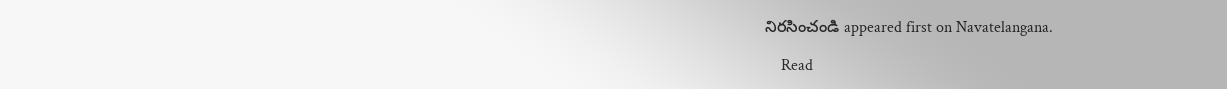నిరసించండి appeared first on Navatelangana.

    Read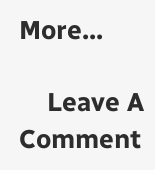More...

    Leave A Comment